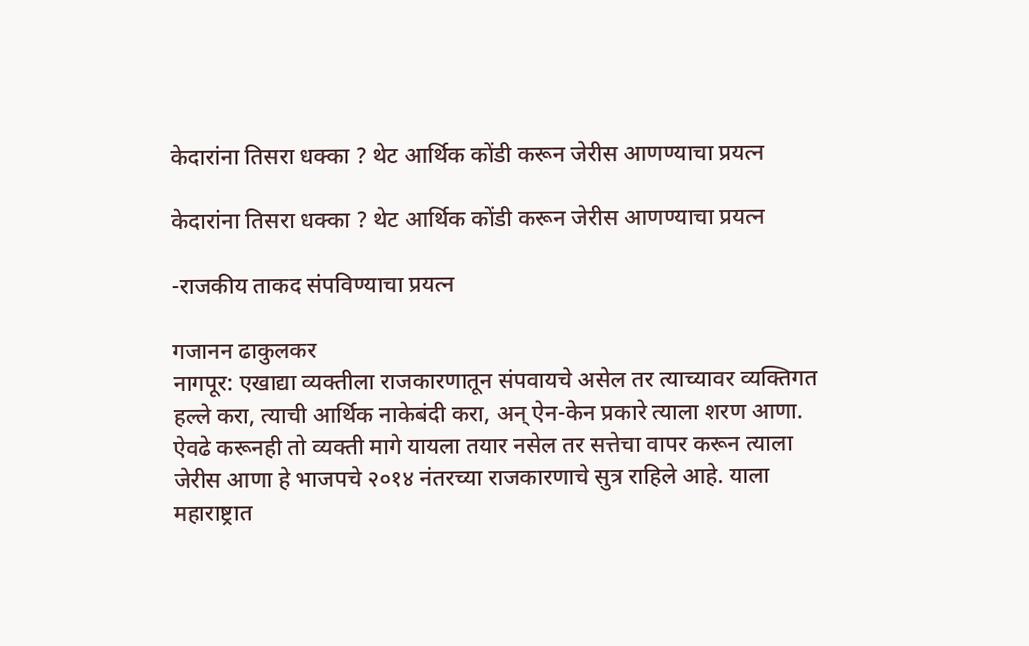केदारांना तिसरा धक्का ? थेट आर्थिक कोंडी करून जेरीस आणण्याचा प्रयत्न

केदारांना तिसरा धक्का ? थेट आर्थिक कोंडी करून जेरीस आणण्याचा प्रयत्न

-राजकीय ताकद संपविण्याचा प्रयत्न

गजानन ढाकुलकर
नागपूर: एखाद्या व्यक्तीला राजकारणातून संपवायचे असेल तर त्याच्यावर व्यक्तिगत हल्ले करा, त्याची आर्थिक नाकेबंदी करा, अन् ऐन-केन प्रकारे त्याला शरण आणा. ऐवढे करूनही तो व्यक्ती मागे यायला तयार नसेल तर सत्तेचा वापर करून त्याला जेरीस आणा हे भाजपचे २०१४ नंतरच्या राजकारणाचे सुत्र राहिले आहे. याला महाराष्ट्रात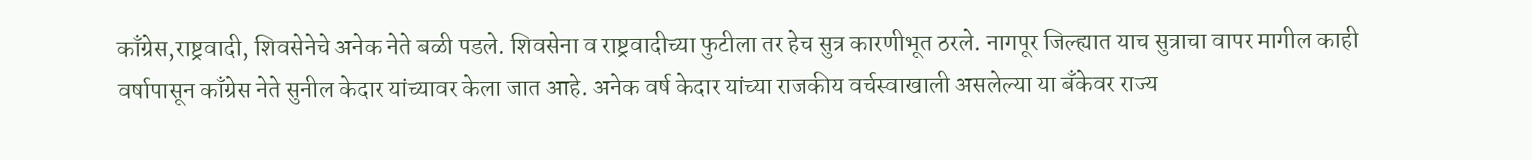काँग्रेस,राष्ट्रवादी, शिवसेनेचे अनेक नेते बळी पडले. शिवसेना व राष्ट्रवादीच्या फुटीला तर हेच सुत्र कारणीभूत ठरले. नागपूर जिल्ह्यात याच सुत्राचा वापर मागील काही वर्षापासून काँग्रेस नेते सुनील केदार यांच्यावर केला जात आहे. अनेक वर्ष केदार यांच्या राजकीय वर्चस्वाखाली असलेल्या या बँकेवर राज्य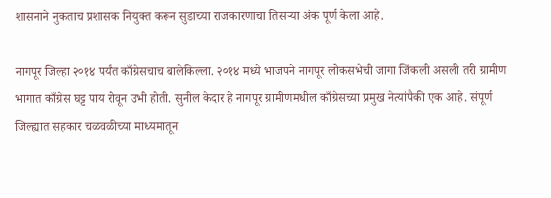शासनाने नुकताच प्रशासक नियुक्त करून सुडाच्या राजकारणाचा तिसऱ्या अंक पूर्ण केला आहे.

नागपूर जिल्हा २०१४ पर्यंत काँग्रेसचाच बालेकिल्ला. २०१४ मध्ये भाजपने नागपूर लोकसभेची जागा जिंकली असली तरी ग्रामीण भागात काँग्रेस घट्ट पाय रोवून उभी होती. सुनील केदार हे नागपूर ग्रामीणमधील काँग्रेसच्या प्रमुख नेत्यांपैकी एक आहे. संपूर्ण जिल्ह्यात सहकार चळवळीच्या माध्यमातून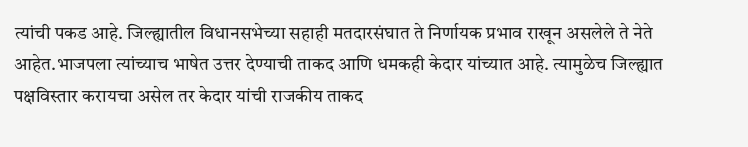त्यांची पकड आहे. जिल्ह्यातील विधानसभेच्या सहाही मतदारसंघात ते निर्णायक प्रभाव राखून असलेले ते नेते आहेत.भाजपला त्यांच्याच भाषेत उत्तर देण्याची ताकद आणि धमकही केदार यांच्यात आहे. त्यामुळेच जिल्ह्यात पक्षविस्तार करायचा असेल तर केदार यांची राजकीय ताकद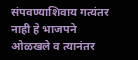संपवण्याशिवाय गत्यंतर नाही हे भाजपने ओळखले व त्यानंतर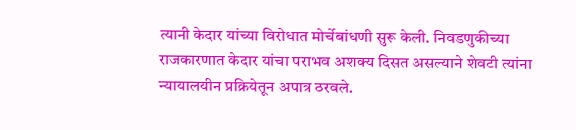त्यानी केदार यांच्या विरोधात मोर्चेबांधणी सुरू केली. निवडणुकीच्या राजकारणात केदार यांचा पराभव अशक्य दिसत असल्याने शेवटी त्यांना न्यायालयीन प्रक्रियेतून अपात्र ठरवले.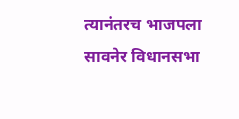त्यानंतरच भाजपला सावनेर विधानसभा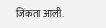जिंकता आली.